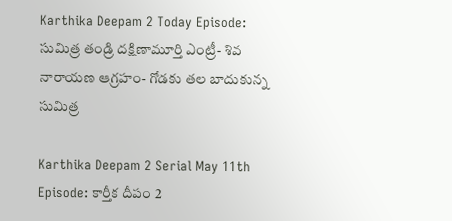Karthika Deepam 2 Today Episode: సుమిత్ర తండ్రి దక్షిణామూర్తి ఎంట్రీ- శివ నారాయణ ఆగ్రహం- గోడకు తల బాదుకున్న సుమిత్ర

Karthika Deepam 2 Serial May 11th Episode: కార్తీక దీపం 2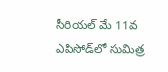సీరియల్ మే 11వ ఎపిసోడ్‌లో సుమిత్ర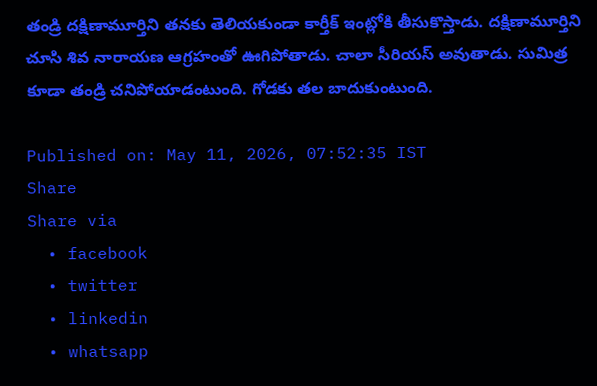తండ్రి దక్షిణామూర్తిని తనకు తెలియకుండా కార్తీక్ ఇంట్లోకి తీసుకొస్తాడు. దక్షిణామూర్తిని చూసి శివ నారాయణ ఆగ్రహంతో ఊగిపోతాడు. చాలా సీరియస్ అవుతాడు. సుమిత్ర కూడా తండ్రి చనిపోయాడంటుంది. గోడకు తల బాదుకుంటుంది.

Published on: May 11, 2026, 07:52:35 IST
Share
Share via
  • facebook
  • twitter
  • linkedin
  • whatsapp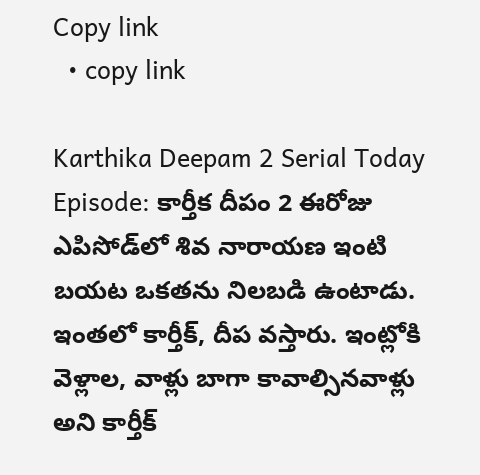Copy link
  • copy link

Karthika Deepam 2 Serial Today Episode: కార్తీక దీపం 2 ఈరోజు ఎపిసోడ్‌లో శివ నారాయణ ఇంటి బయట ఒకతను నిలబడి ఉంటాడు. ఇంతలో కార్తీక్, దీప వస్తారు. ఇంట్లోకి వెళ్లాల, వాళ్లు బాగా కావాల్సినవాళ్లు అని కార్తీక్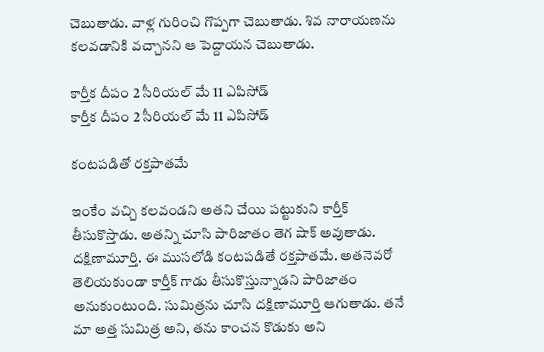చెబుతాడు. వాళ్ల గురించి గొప్పగా చెబుతాడు. శివ నారాయణను కలవడానికి వచ్చానని ఆ పెద్దాయన చెబుతాడు.

కార్తీక దీపం 2 సీరియల్ మే 11 ఎపిసోడ్
కార్తీక దీపం 2 సీరియల్ మే 11 ఎపిసోడ్

కంటపడితో రక్తపాతమే

ఇంకేం వచ్చి కలవండని అతని చేయి పట్టుకుని కార్తీక్ తీసుకొస్తాడు. అతన్ని చూసి పారిజాతం తెగ షాక్ అవుతాడు. దక్షిణామూర్తి. ఈ ముసలోడి కంటపడితే రక్తపాతమే. అతనెవరో తెలియకుండా కార్తీక్ గాడు తీసుకొస్తున్నాడని పారిజాతం అనుకుంటుంది. సుమిత్రను చూసి దక్షిణామూర్తి ఆగుతాడు. తనే మా అత్త సుమిత్ర అని, తను కాంచన కొడుకు అని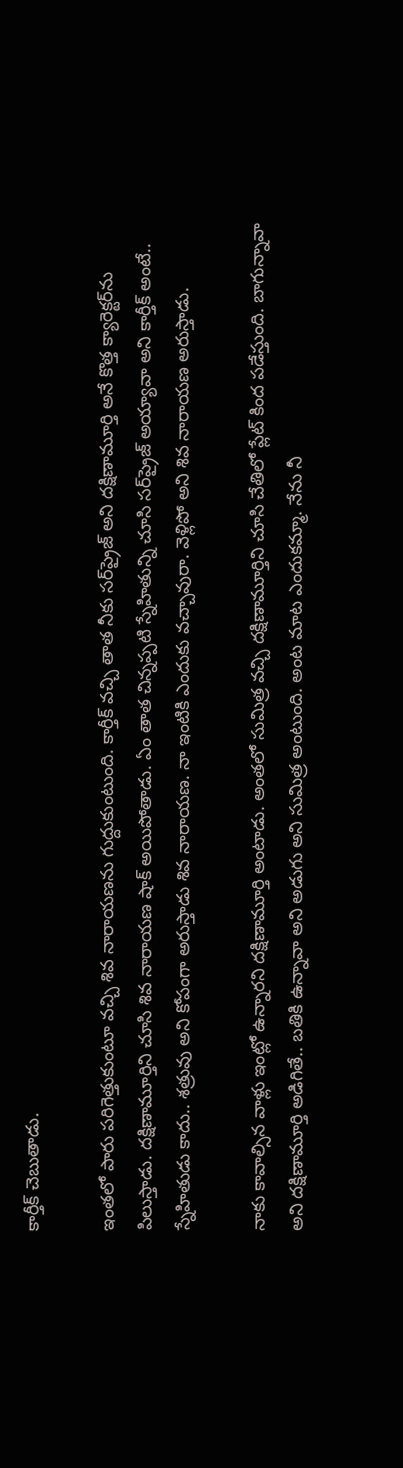కార్తీక్ చెబుతాడు.

ఇంతలో పారు పరిగెత్తుకుంటూ వచ్చి శివ నారాయణను గుద్దుకుంటుంది. కార్తీక్ వచ్చి తాత నీకు సర్‌ప్రైజ్ అని దక్షిణామూర్తి అనే కొత్త క్యారెక్టర్‌ను పిలుస్తాడు. దక్షిణామూర్తిని చూసి శివ నారాయణ షాక్ అయిపోతాడు. ఏం తాత చిన్నప్పటి స్నేహితున్ని చూసి సర్‌ప్రైజ్ అయ్యావా అని కార్తీక్ అంటే.. స్నేహితుడు కాదు.. శత్రువు అని కోపంగా అరుస్తాడు శివ నారాయణ. నా ఇంటికి ఎందుకు వచ్చావురా. వెళ్లిపో అని శివ నారాయణ అరుస్తాడు.

నాకు కావాల్సిన వాళ్లు ఇంట్లో ఉన్నారని దక్షిణామూర్తి అంటాడు. అంతలో సుమిత్ర వచ్చి దక్షిణామూర్తిని చూసి చేతిలో ప్లేట్ కింద పడేస్తుంది. బాగున్నావా అని దక్షిణామూర్తి అడిగితే.. బతికి ఉన్నావా అని అడుగు అని సుమిత్ర అంటుంది. అంట మాట ఎందుకమ్మా. నేను నీ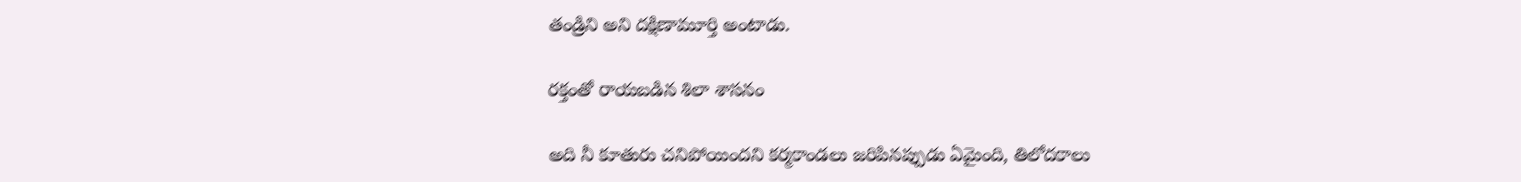తండ్రిని అని దక్షిణామూర్తి అంటాడు.

రక్తంతో రాయబడిన శిలా శాసనం

అది నీ కూతురు చనిపోయిందని కర్మకాండలు జరిపినప్పుడు ఏమైంది, తిలోదకాలు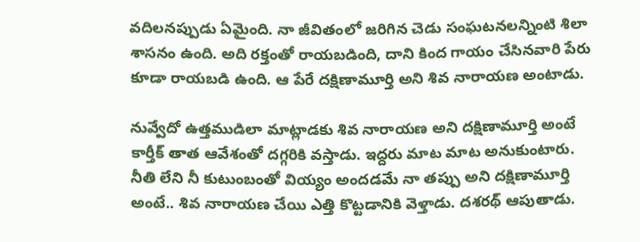వదిలనప్పుడు ఏమైంది. నా జీవితంలో జరిగిన చెడు సంఘటనలన్నింటి శిలా శాసనం ఉంది. అది రక్తంతో రాయబడింది, దాని కింద గాయం చేసినవారి పేరు కూడా రాయబడి ఉంది. ఆ పేరే దక్షిణామూర్తి అని శివ నారాయణ అంటాడు.

నువ్వేదో ఉత్తముడిలా మాట్లాడకు శివ నారాయణ అని దక్షిణామూర్తి అంటే కార్తీక్ తాత ఆవేశంతో దగ్గరికి వస్తాడు. ఇద్దరు మాట మాట అనుకుంటారు. నీతి లేని నీ కుటుంబంతో వియ్యం అందడమే నా తప్పు అని దక్షిణామూర్తి అంటే.. శివ నారాయణ చేయి ఎత్తి కొట్టడానికి వెళ్తాడు. దశరథ్ ఆపుతాడు.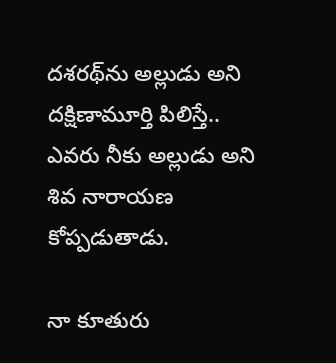దశరథ్‌ను అల్లుడు అని దక్షిణామూర్తి పిలిస్తే.. ఎవరు నీకు అల్లుడు అని శివ నారాయణ కోప్పడుతాడు.

నా కూతురు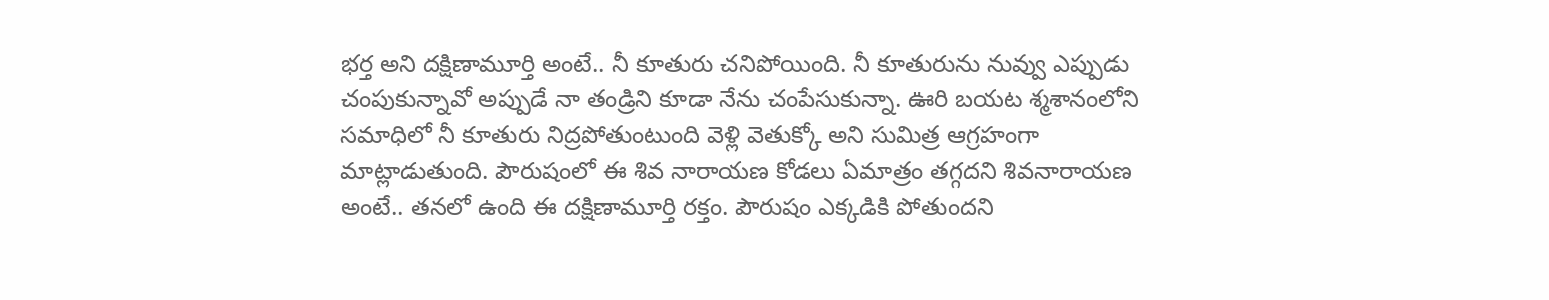భర్త అని దక్షిణామూర్తి అంటే.. నీ కూతురు చనిపోయింది. నీ కూతురును నువ్వు ఎప్పుడు చంపుకున్నావో అప్పుడే నా తండ్రిని కూడా నేను చంపేసుకున్నా. ఊరి బయట శ్మశానంలోని సమాధిలో నీ కూతురు నిద్రపోతుంటుంది వెళ్లి వెతుక్కో అని సుమిత్ర ఆగ్రహంగా మాట్లాడుతుంది. పౌరుషంలో ఈ శివ నారాయణ కోడలు ఏమాత్రం తగ్గదని శివనారాయణ అంటే.. తనలో ఉంది ఈ దక్షిణామూర్తి రక్తం. పౌరుషం ఎక్కడికి పోతుందని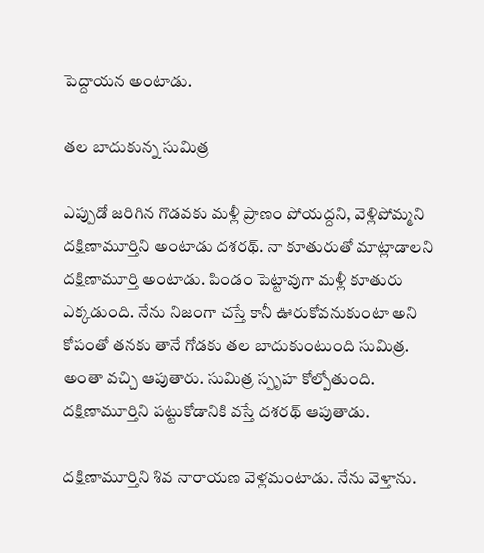పెద్దాయన అంటాడు.

తల బాదుకున్న సుమిత్ర

ఎప్పుడో జరిగిన గొడవకు మళ్లీ ప్రాణం పోయద్దని, వెళ్లిపోమ్మని దక్షిణామూర్తిని అంటాడు దశరథ్. నా కూతురుతో మాట్లాడాలని దక్షిణామూర్తి అంటాడు. పిండం పెట్టావుగా మళ్లీ కూతురు ఎక్కడుంది. నేను నిజంగా చస్తే కానీ ఊరుకోవనుకుంటా అని కోపంతో తనకు తానే గోడకు తల బాదుకుంటుంది సుమిత్ర. అంతా వచ్చి ఆపుతారు. సుమిత్ర స్పృహ కోల్పోతుంది. దక్షిణామూర్తిని పట్టుకోడానికి వస్తే దశరథ్ ఆపుతాడు.

దక్షిణామూర్తిని శివ నారాయణ వెళ్లమంటాడు. నేను వెళ్తాను.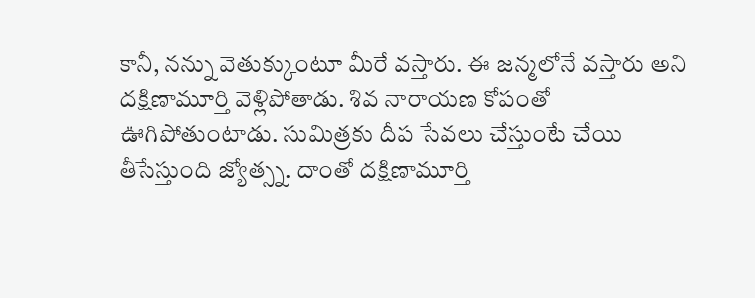కానీ, నన్ను వెతుక్కుంటూ మీరే వస్తారు. ఈ జన్మలోనే వస్తారు అని దక్షిణామూర్తి వెళ్లిపోతాడు. శివ నారాయణ కోపంతో ఊగిపోతుంటాడు. సుమిత్రకు దీప సేవలు చేస్తుంటే చేయి తీసేస్తుంది జ్యోత్స్న. దాంతో దక్షిణామూర్తి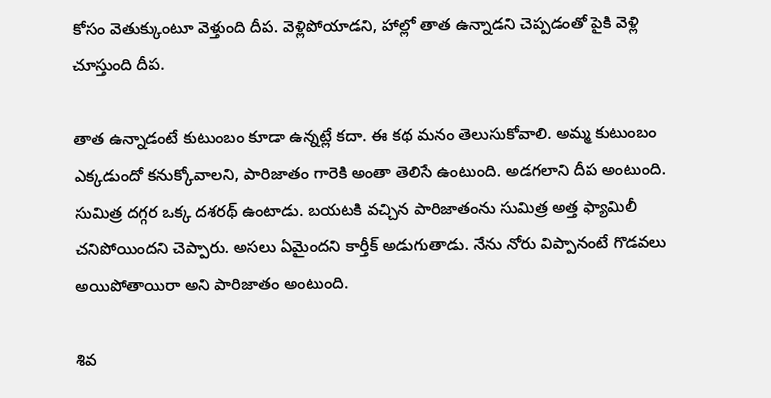కోసం వెతుక్కుంటూ వెళ్తుంది దీప. వెళ్లిపోయాడని, హాల్లో తాత ఉన్నాడని చెప్పడంతో పైకి వెళ్లి చూస్తుంది దీప.

తాత ఉన్నాడంటే కుటుంబం కూడా ఉన్నట్లే కదా. ఈ కథ మనం తెలుసుకోవాలి. అమ్మ కుటుంబం ఎక్కడుందో కనుక్కోవాలని, పారిజాతం గారెకి అంతా తెలిసే ఉంటుంది. అడగలాని దీప అంటుంది. సుమిత్ర దగ్గర ఒక్క దశరథ్ ఉంటాడు. బయటకి వచ్చిన పారిజాతంను సుమిత్ర అత్త ఫ్యామిలీ చనిపోయిందని చెప్పారు. అసలు ఏమైందని కార్తీక్ అడుగుతాడు. నేను నోరు విప్పానంటే గొడవలు అయిపోతాయిరా అని పారిజాతం అంటుంది.

శివ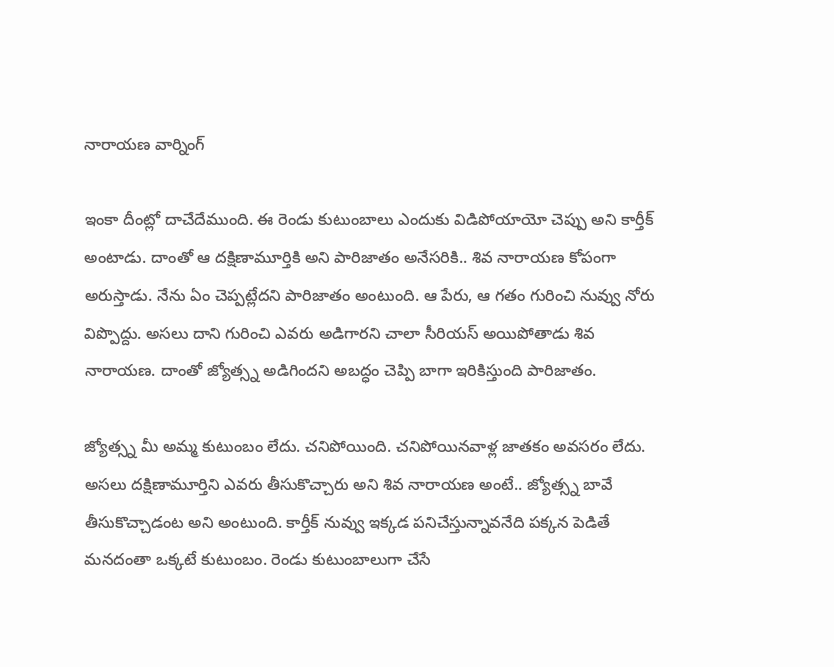నారాయణ వార్నింగ్

ఇంకా దీంట్లో దాచేదేముంది. ఈ రెండు కుటుంబాలు ఎందుకు విడిపోయాయో చెప్పు అని కార్తీక్ అంటాడు. దాంతో ఆ దక్షిణామూర్తికి అని పారిజాతం అనేసరికి.. శివ నారాయణ కోపంగా అరుస్తాడు. నేను ఏం చెప్పట్లేదని పారిజాతం అంటుంది. ఆ పేరు, ఆ గతం గురించి నువ్వు నోరు విప్పొద్దు. అసలు దాని గురించి ఎవరు అడిగారని చాలా సీరియస్ అయిపోతాడు శివ నారాయణ. దాంతో జ్యోత్స్న అడిగిందని అబద్ధం చెప్పి బాగా ఇరికిస్తుంది పారిజాతం.

జ్యోత్స్న మీ అమ్మ కుటుంబం లేదు. చనిపోయింది. చనిపోయినవాళ్ల జాతకం అవసరం లేదు. అసలు దక్షిణామూర్తిని ఎవరు తీసుకొచ్చారు అని శివ నారాయణ అంటే.. జ్యోత్స్న బావే తీసుకొచ్చాడంట అని అంటుంది. కార్తీక్ నువ్వు ఇక్కడ పనిచేస్తున్నావనేది పక్కన పెడితే మనదంతా ఒక్కటే కుటుంబం. రెండు కుటుంబాలుగా చేసే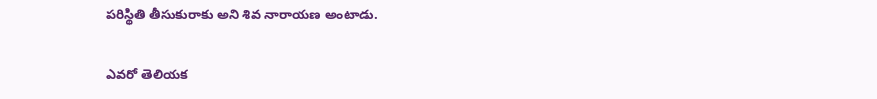పరిస్థితి తీసుకురాకు అని శివ నారాయణ అంటాడు.

ఎవరో తెలియక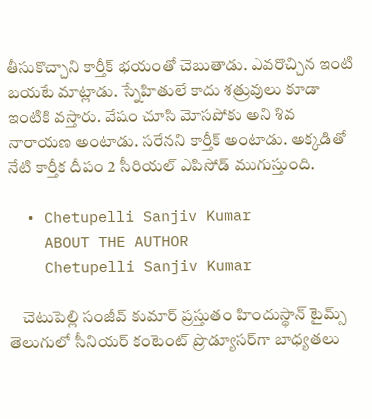తీసుకొచ్చాని కార్తీక్ భయంతో చెబుతాడు. ఎవరొచ్చిన ఇంటి బయటే మాట్లాడు. స్నేహితులే కాదు శత్రువులు కూడా ఇంటికి వస్తారు. వేషం చూసి మోసపోకు అని శివ నారాయణ అంటాడు. సరేనని కార్తీక్ అంటాడు. అక్కడితో నేటి కార్తీక దీపం 2 సీరియల్ ఎపిసోడ్ ముగుస్తుంది.

  • Chetupelli Sanjiv Kumar
    ABOUT THE AUTHOR
    Chetupelli Sanjiv Kumar

    చెటుపెల్లి సంజీవ్ కుమార్ ప్రస్తుతం హిందుస్థాన్ టైమ్స్ తెలుగులో సీనియర్ కంటెంట్ ప్రొడ్యూసర్‌గా బాధ్యతలు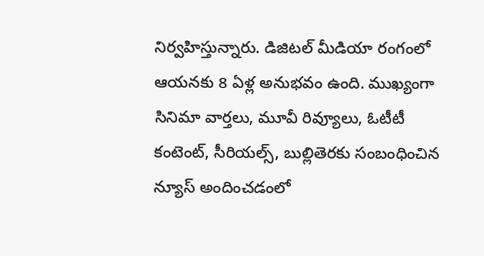నిర్వహిస్తున్నారు. డిజిటల్ మీడియా రంగంలో ఆయనకు 8 ఏళ్ల అనుభవం ఉంది. ముఖ్యంగా సినిమా వార్తలు, మూవీ రివ్యూలు, ఓటీటీ కంటెంట్, సీరియల్స్, బుల్లితెరకు సంబంధించిన న్యూస్ అందించడంలో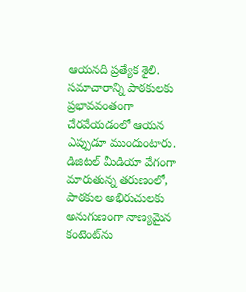ఆయనది ప్రత్యేక శైలి. సమాచారాన్ని పాఠకులకు ప్రభావవంతంగా చేరవేయడంలో ఆయన ఎప్పుడూ ముందుంటారు. డిజిటల్ మీడియా వేగంగా మారుతున్న తరుణంలో, పాఠకుల అభిరుచులకు అనుగుణంగా నాణ్యమైన కంటెంట్‌ను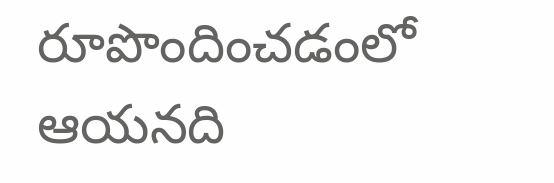రూపొందించడంలో ఆయనది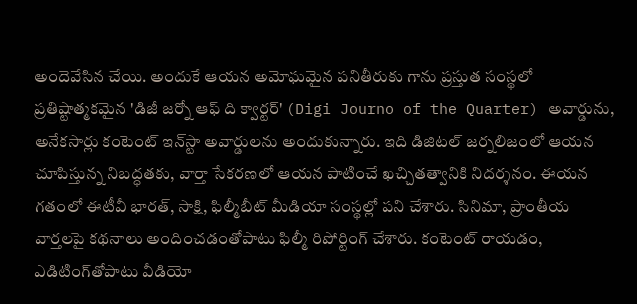అందెవేసిన చేయి. అందుకే ఆయన అమోఘమైన పనితీరుకు గాను ప్రస్తుత సంస్థలో ప్రతిష్టాత్మకమైన 'డిజీ జర్నో ఆఫ్ ది క్వార్టర్' (Digi Journo of the Quarter) అవార్డును, అనేకసార్లు కంటెంట్ ఇన్‌స్టా అవార్డులను అందుకున్నారు. ఇది డిజిటల్ జర్నలిజంలో ఆయన చూపిస్తున్న నిబద్ధతకు, వార్తా సేకరణలో ఆయన పాటించే ఖచ్చితత్వానికి నిదర్శనం. ఈయన గతంలో ఈటీవీ భారత్, సాక్షి, ఫిల్మీబీట్ మీడియా సంస్థల్లో పని చేశారు. సినిమా, ప్రాంతీయ వార్తలపై కథనాలు అందించడంతోపాటు ఫిల్మీ రిపోర్టింగ్ చేశారు. కంటెంట్ రాయడం, ఎడిటింగ్‌తోపాటు వీడియో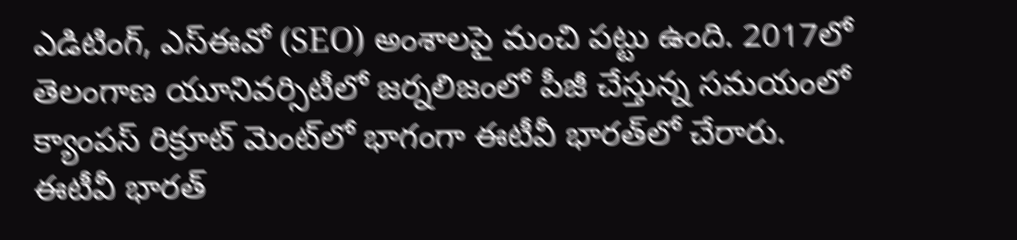ఎడిటింగ్, ఎస్‌ఈవో (SEO) అంశాలపై మంచి పట్టు ఉంది. 2017లో తెలంగాణ యూనివర్సిటీలో జర్నలిజంలో పీజీ చేస్తున్న సమయంలో క్యాంపస్ రిక్రూట్ మెంట్‌లో భాగంగా ఈటీవీ భారత్‌లో చేరారు. ఈటీవీ భారత్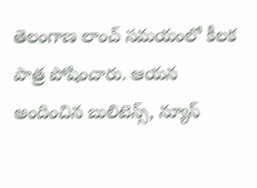తెలంగాణ లాంచ్ సమయంలో కీలక పాత్ర పోషించారు. ఆయన అందించిన బులిటెన్స్, న్యూస్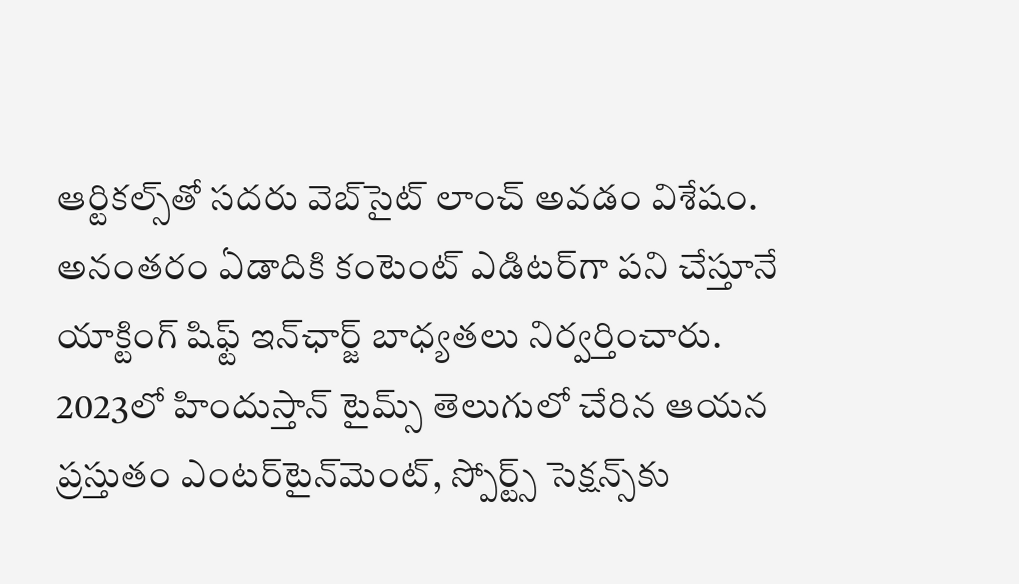ఆర్టికల్స్‌తో సదరు వెబ్‌సైట్ లాంచ్ అవడం విశేషం. అనంతరం ఏడాదికి కంటెంట్ ఎడిటర్‌గా పని చేస్తూనే యాక్టింగ్ షిఫ్ట్ ఇన్‌ఛార్జ్ బాధ్యతలు నిర్వర్తించారు. 2023లో హిందుస్తాన్ టైమ్స్ తెలుగులో చేరిన ఆయన ప్రస్తుతం ఎంటర్‌టైన్‌మెంట్, స్పోర్ట్స్ సెక్షన్స్‌కు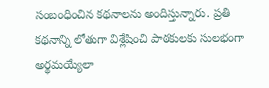సంబంధించిన కథనాలను అందిస్తున్నారు. ప్రతి కథనాన్ని లోతుగా విశ్లేషించి పాఠకులకు సులభంగా అర్థమయ్యేలా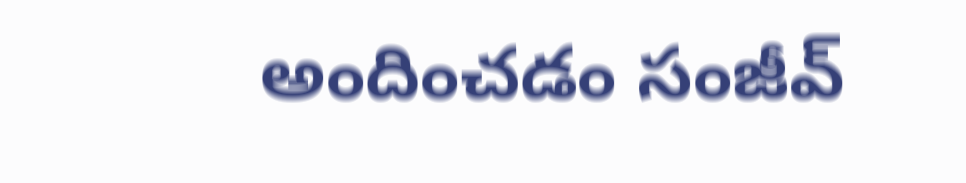అందించడం సంజీవ్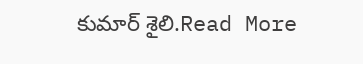కుమార్ శైలి.Read More